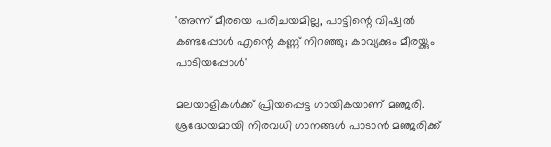'അന്ന് മീരയെ പരിചയമില്ല, പാട്ടിന്റെ വിഷ്വൽ കണ്ടപ്പോൾ എന്റെ കണ്ണ് നിറഞ്ഞു; കാവ്യക്കും മീരയ്ക്കും പാടിയപ്പോൾ'

മലയാളികൾക്ക് പ്രിയപ്പെട്ട ഗായികയാണ് മഞ്ജരി. ശ്രദ്ധേയമായി നിരവധി ഗാനങ്ങൾ പാടാൻ മഞ്ജരിക്ക്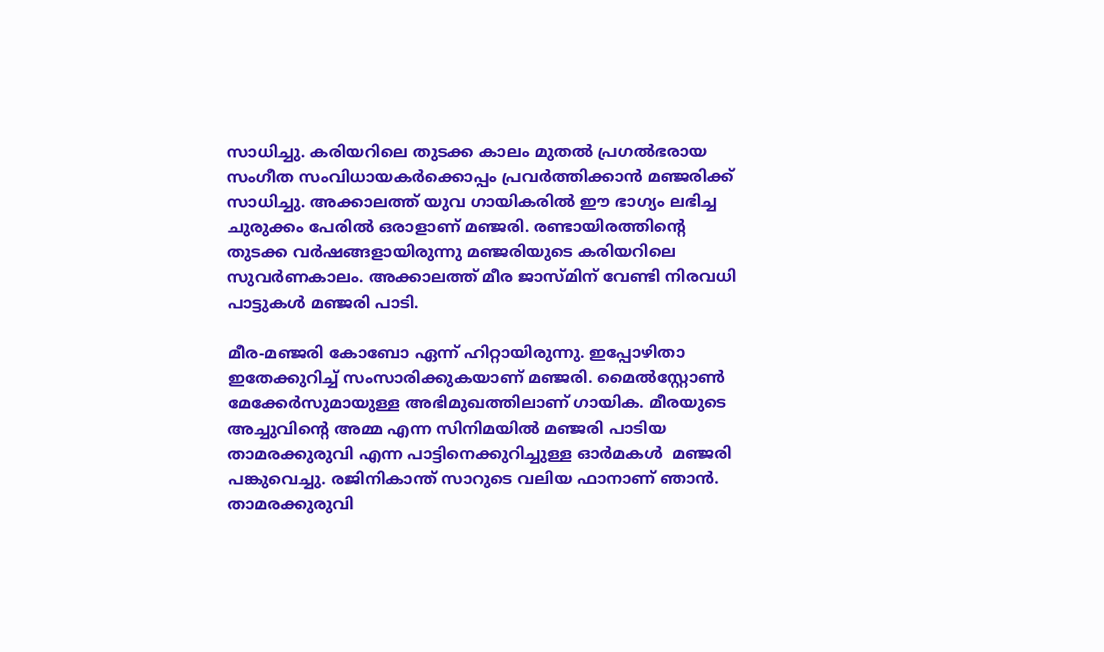സാധിച്ചു. കരിയറിലെ തുടക്ക കാലം മുതൽ പ്രഗൽഭരായ സംഗീത സംവിധായകർക്കൊപ്പം പ്രവർത്തിക്കാൻ മഞ്ജരിക്ക് സാധിച്ചു. അക്കാലത്ത് യുവ ഗായികരിൽ ഈ ഭാഗ്യം ലഭിച്ച ചുരുക്കം പേരിൽ ഒരാളാണ് മഞ്ജരി. രണ്ടായിരത്തിന്റെ തുടക്ക വർഷങ്ങളായിരുന്നു മഞ്ജരിയുടെ കരിയറിലെ സുവർണകാലം. അക്കാലത്ത് മീര ജാസ്മിന് വേണ്ടി നിരവധി പാട്ടുകൾ മഞ്ജരി പാടി.

മീര-മഞ്ജരി കോബോ ഏന്ന് ഹിറ്റായിരുന്നു. ഇപ്പോഴിതാ ഇതേക്കുറിച്ച് സംസാരിക്കുകയാണ് മഞ്ജരി. മൈൽസ്റ്റോൺ മേക്കേർസുമായുള്ള അഭിമുഖത്തിലാണ് ഗായിക. മീരയുടെ അച്ചുവിന്റെ അമ്മ എന്ന സിനിമയിൽ മഞ്ജരി പാടിയ താമരക്കുരുവി എന്ന പാട്ടിനെക്കുറിച്ചുള്ള ഓർമകൾ  മഞ്ജരി പങ്കുവെച്ചു. രജിനികാന്ത് സാറുടെ വലിയ ഫാനാണ് ഞാൻ. താമരക്കുരുവി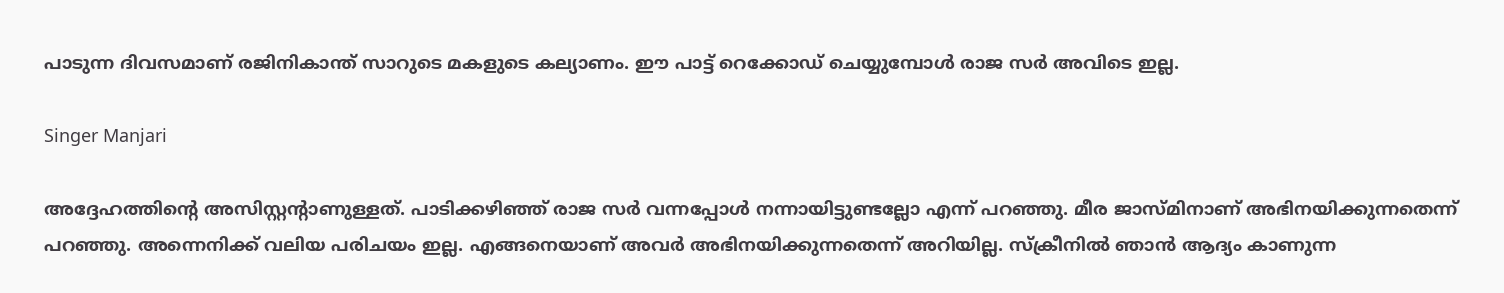പാടുന്ന ദിവസമാണ് രജിനികാന്ത് സാറുടെ മകളുടെ കല്യാണം. ഈ പാട്ട് റെക്കോഡ‍് ചെയ്യുമ്പോൾ രാജ സർ അവിടെ ഇല്ല.

Singer Manjari

അദ്ദേഹത്തിന്റെ അസിസ്റ്റന്റ‍ാണുള്ളത്. പാടിക്കഴിഞ്ഞ് രാജ സർ വന്നപ്പോൾ നന്നായിട്ടുണ്ടല്ലോ എന്ന് പറഞ്ഞു. മീര ജാസ്മിനാണ് അഭിനയിക്കുന്നതെന്ന് പറഞ്ഞു. അന്നെനിക്ക് വലിയ പരിചയം ഇല്ല. എങ്ങനെയാണ് അവർ അഭിനയിക്കുന്നതെന്ന് അറിയില്ല. സ്ക്രീനിൽ ഞാൻ ആദ്യം കാണുന്ന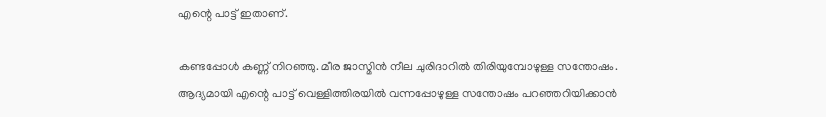എന്റെ പാട്ട് ഇതാണ്.

കണ്ടപ്പോൾ കണ്ണ് നിറഞ്ഞു. മീര ജാസ്മിൻ നീല ചുരിദാറിൽ തിരിയുമ്പോഴുള്ള സന്തോഷം. ആദ്യമായി എന്റെ പാട്ട് വെള്ളിത്തിരയിൽ വന്നപ്പോഴുള്ള സന്തോഷം പറഞ്ഞറിയിക്കാൻ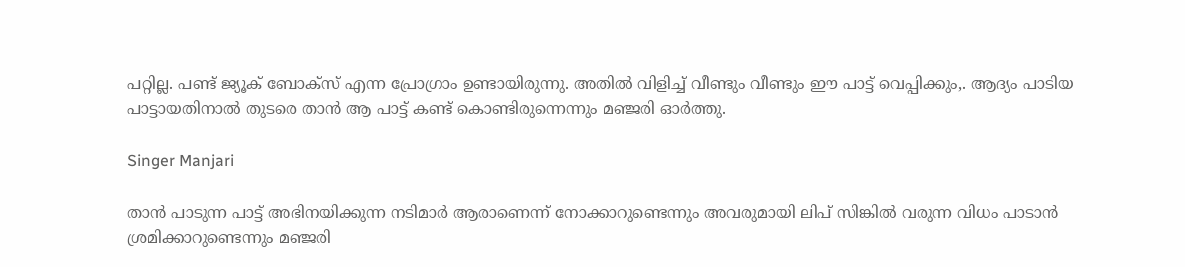പറ്റില്ല. പണ്ട് ജ്യൂക് ബോക്സ് എന്ന പ്രോഗ്രാം ഉണ്ടായിരുന്നു. അതിൽ വിളിച്ച് വീണ്ടും വീണ്ടും ഈ പാട്ട് വെപ്പിക്കും,. ആദ്യം പാടിയ പാട്ടായതിനാൽ തുടരെ താൻ ആ പാട്ട് കണ്ട് കൊണ്ടിരുന്നെന്നും മഞ്ജരി ഓർത്തു.

Singer Manjari

താൻ പാടുന്ന പാട്ട് അഭിനയിക്കുന്ന നടിമാർ ആരാണെന്ന് നോക്കാറുണ്ടെന്നും അവരുമായി ലിപ് സിങ്കിൽ വരുന്ന വിധം പാടാൻ ശ്രമിക്കാറുണ്ടെന്നും മഞ്ജരി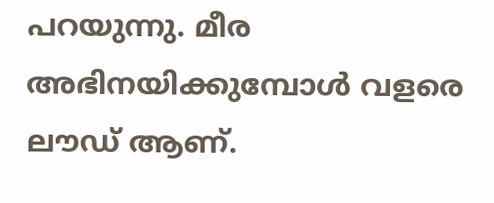പറയുന്നു. മീര അഭിനയിക്കുമ്പോൾ വളരെ ലൗഡ് ആണ്.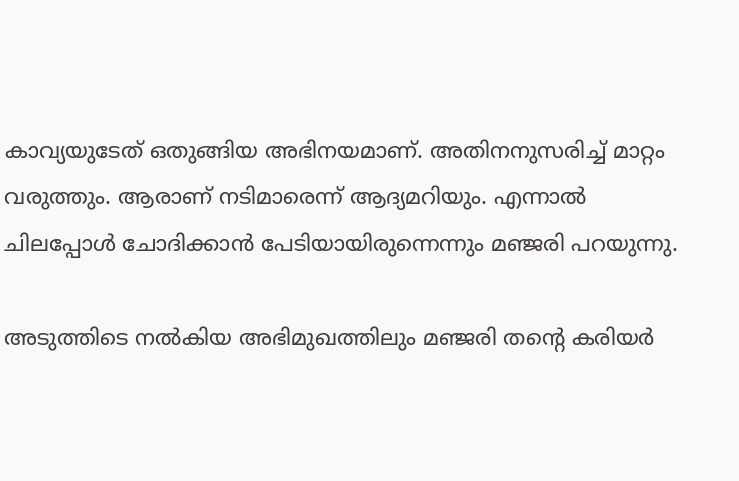കാവ്യയുടേത് ഒതുങ്ങിയ അഭിനയമാണ്. അതിനനുസരിച്ച് മാറ്റം വരുത്തും. ആരാണ് നടിമാരെന്ന് ആദ്യമറിയും. എന്നാൽ ചിലപ്പോൾ ചോദിക്കാൻ പേടിയായിരുന്നെന്നും മഞ്ജരി പറയുന്നു.

അടുത്തിടെ നൽകിയ അഭിമുഖത്തിലും മഞ്ജരി തന്റെ കരിയർ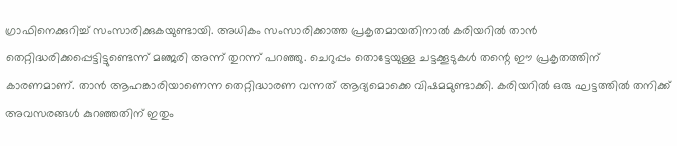ഗ്രാഫിനെക്കുറിച്ച് സംസാരിക്കുകയുണ്ടായി. അധികം സംസാരിക്കാത്ത പ്രകൃതമായതിനാൽ കരിയറിൽ താൻ തെറ്റിദ്ധരിക്കപ്പെട്ടിട്ടുണ്ടെന്ന് മഞ്ജരി അന്ന് തുറന്ന് പറഞ്ഞു. ചെറുപ്പം തൊട്ടേയുള്ള ചട്ടക്കൂടുകൾ തന്റെ ഈ പ്രകൃതത്തിന് കാരണമാണ്. താൻ ആഹങ്കാരിയാണെന്ന തെറ്റിദ്ധാരണ വന്നത് ആദ്യമൊക്കെ വിഷമമുണ്ടാക്കി. കരിയറിൽ ഒരു ഘട്ടത്തിൽ തനിക്ക് അവസരങ്ങൾ കുറഞ്ഞതിന് ഇതും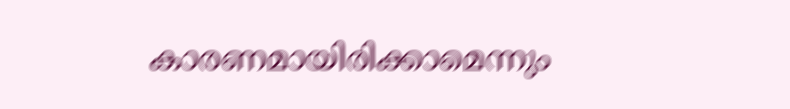കാരണമായിരിക്കാമെന്നും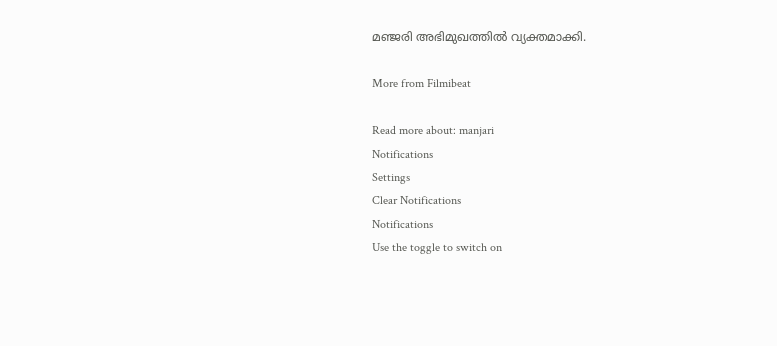മഞ്ജരി അഭിമുഖത്തിൽ വ്യക്തമാക്കി.

More from Filmibeat

Read more about: manjari
Notifications
Settings
Clear Notifications
Notifications
Use the toggle to switch on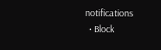notifications
  • Block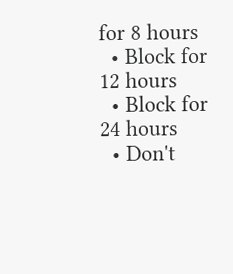for 8 hours
  • Block for 12 hours
  • Block for 24 hours
  • Don't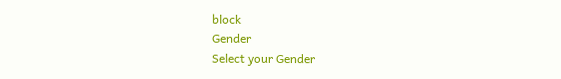block
Gender
Select your Gender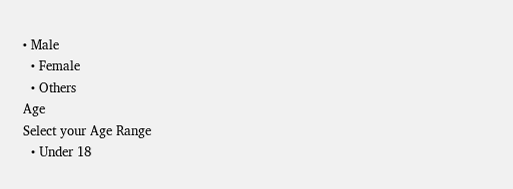• Male
  • Female
  • Others
Age
Select your Age Range
  • Under 18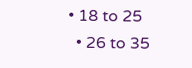• 18 to 25
  • 26 to 35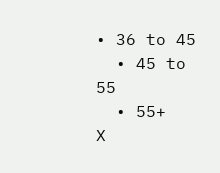• 36 to 45
  • 45 to 55
  • 55+
X